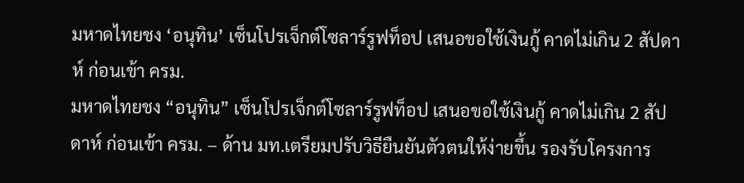มหาดไทยชง ‘อนุทิน’ เซ็นโปรเจ็กต์โซลาร์รูฟท็อป เสนอขอใช้เงินกู้ คาดไม่เกิน 2 สัปดาห์ ก่อนเข้า ครม.
มหาดไทยชง “อนุทิน” เซ็นโปรเจ็กต์โซลาร์รูฟท็อป เสนอขอใช้เงินกู้ คาดไม่เกิน 2 สัปดาห์ ก่อนเข้า ครม. – ด้าน มท.เตรียมปรับวิธียืนยันตัวตนให้ง่ายขึ้น รองรับโครงการ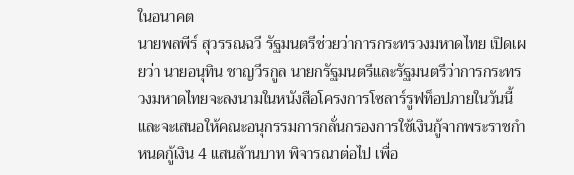ในอนาคต
นายพลพีร์ สุวรรณฉวี รัฐมนตรีช่วยว่าการกระทรวงมหาดไทย เปิดเผยว่า นายอนุทิน ชาญวีรกูล นายกรัฐมนตรีและรัฐมนตรีว่าการกระทรวงมหาดไทยจะลงนามในหนังสือโครงการโซลาร์รูฟท็อปภายในวันนี้ และจะเสนอให้คณะอนุกรรมการกลั่นกรองการใช้เงินกู้จากพระราชกำหนดกู้เงิน 4 แสนล้านบาท พิจารณาต่อไป เพื่อ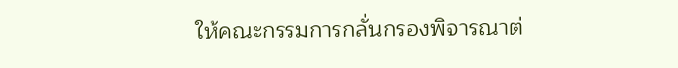ให้คณะกรรมการกลั่นกรองพิจารณาต่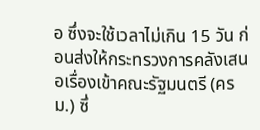อ ซึ่งจะใช้เวลาไม่เกิน 15 วัน ก่อนส่งให้กระทรวงการคลังเสนอเรื่องเข้าคณะรัฐมนตรี (ครม.) ซึ่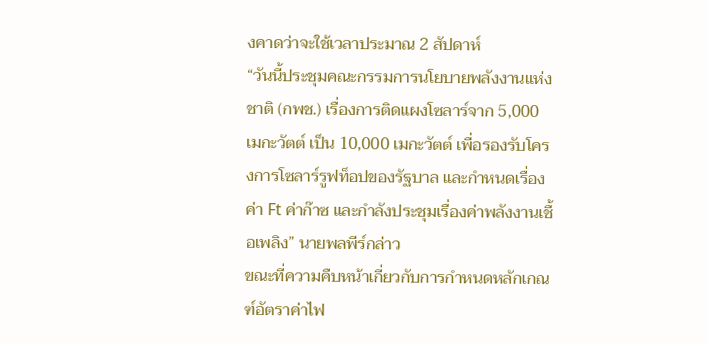งคาดว่าจะใช้เวลาประมาณ 2 สัปดาห์
“วันนี้ประชุมคณะกรรมการนโยบายพลังงานแห่งชาติ (กพช.) เรื่องการติดแผงโซลาร์จาก 5,000 เมกะวัตต์ เป็น 10,000 เมกะวัตต์ เพื่อรองรับโครงการโซลาร์รูฟท็อปของรัฐบาล และกำหนดเรื่องค่า Ft ค่าก๊าซ และกำลังประชุมเรื่องค่าพลังงานเชื้อเพลิง” นายพลพีร์กล่าว
ขณะที่ความคืบหน้าเกี่ยวกับการกำหนดหลักเกณฑ์อัตราค่าไฟ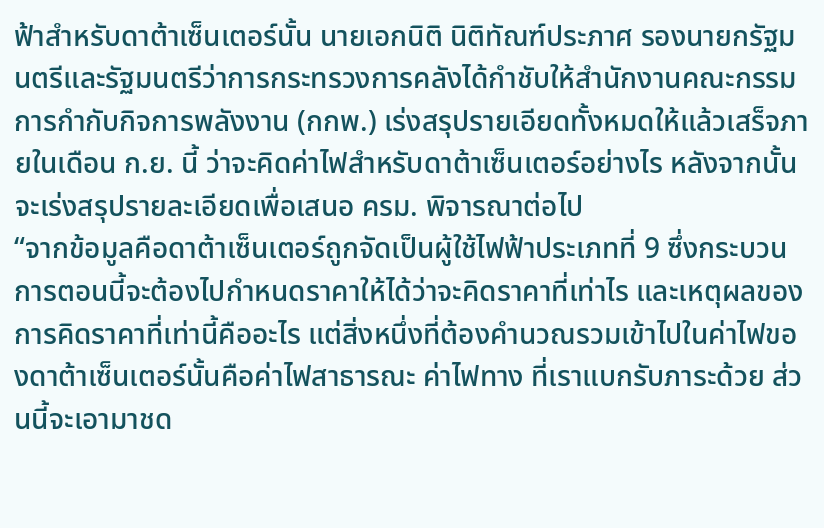ฟ้าสำหรับดาต้าเซ็นเตอร์นั้น นายเอกนิติ นิติทัณฑ์ประภาศ รองนายกรัฐมนตรีและรัฐมนตรีว่าการกระทรวงการคลังได้กำชับให้สำนักงานคณะกรรมการกำกับกิจการพลังงาน (กกพ.) เร่งสรุปรายเอียดทั้งหมดให้แล้วเสร็จภายในเดือน ก.ย. นี้ ว่าจะคิดค่าไฟสำหรับดาต้าเซ็นเตอร์อย่างไร หลังจากนั้นจะเร่งสรุปรายละเอียดเพื่อเสนอ ครม. พิจารณาต่อไป
“จากข้อมูลคือดาต้าเซ็นเตอร์ถูกจัดเป็นผู้ใช้ไฟฟ้าประเภทที่ 9 ซึ่งกระบวนการตอนนี้จะต้องไปกำหนดราคาให้ได้ว่าจะคิดราคาที่เท่าไร และเหตุผลของการคิดราคาที่เท่านี้คืออะไร แต่สิ่งหนึ่งที่ต้องคำนวณรวมเข้าไปในค่าไฟของดาต้าเซ็นเตอร์นั้นคือค่าไฟสาธารณะ ค่าไฟทาง ที่เราแบกรับภาระด้วย ส่วนนี้จะเอามาชด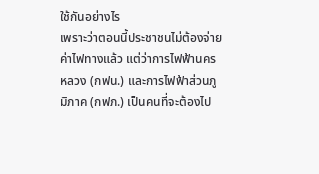ใช้กันอย่างไร
เพราะว่าตอนนี้ประชาชนไม่ต้องจ่ายค่าไฟทางแล้ว แต่ว่าการไฟฟ้านครหลวง (กฟน.) และการไฟฟ้าส่วนภูมิภาค (กฟภ.) เป็นคนที่จะต้องไป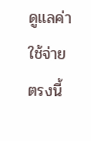ดูแลค่าใช้จ่ายตรงนี้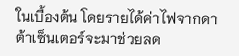ในเบื้องต้น โดยรายได้ค่าไฟจากดาต้าเซ็นเตอร์จะมาช่วยลด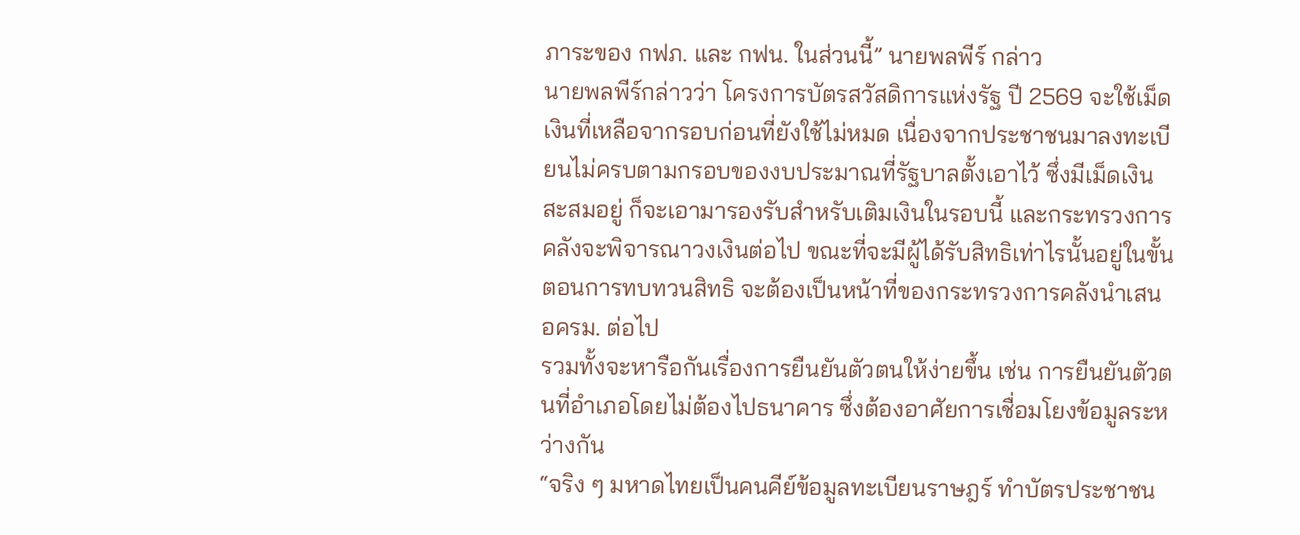ภาระของ กฟภ. และ กฟน. ในส่วนนี้” นายพลพีร์ กล่าว
นายพลพีร์กล่าวว่า โครงการบัตรสวัสดิการแห่งรัฐ ปี 2569 จะใช้เม็ดเงินที่เหลือจากรอบก่อนที่ยังใช้ไม่หมด เนื่องจากประชาชนมาลงทะเบียนไม่ครบตามกรอบของงบประมาณที่รัฐบาลตั้งเอาไว้ ซึ่งมีเม็ดเงินสะสมอยู่ ก็จะเอามารองรับสำหรับเติมเงินในรอบนี้ และกระทรวงการคลังจะพิจารณาวงเงินต่อไป ขณะที่จะมีผู้ได้รับสิทธิเท่าไรนั้นอยู่ในขั้นตอนการทบทวนสิทธิ จะต้องเป็นหน้าที่ของกระทรวงการคลังนำเสนอครม. ต่อไป
รวมทั้งจะหารือกันเรื่องการยืนยันตัวตนให้ง่ายขึ้น เช่น การยืนยันตัวตนที่อำเภอโดยไม่ต้องไปธนาคาร ซึ่งต้องอาศัยการเชื่อมโยงข้อมูลระหว่างกัน
“จริง ๆ มหาดไทยเป็นคนคีย์ข้อมูลทะเบียนราษฎร์ ทำบัตรประชาชน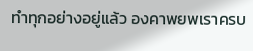ทำทุกอย่างอยู่แล้ว องคาพยพเราครบ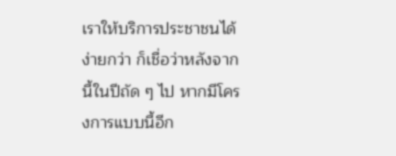เราให้บริการประชาชนได้ง่ายกว่า ก็เชื่อว่าหลังจากนี้ในปีถัด ๆ ไป หากมีโครงการแบบนี้อีก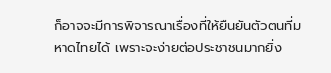ก็อาจจะมีการพิจารณาเรื่องที่ให้ยืนยันตัวตนที่มหาดไทยได้ เพราะจะง่ายต่อประชาชนมากยิ่ง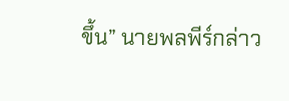ขึ้น” นายพลพีร์กล่าว